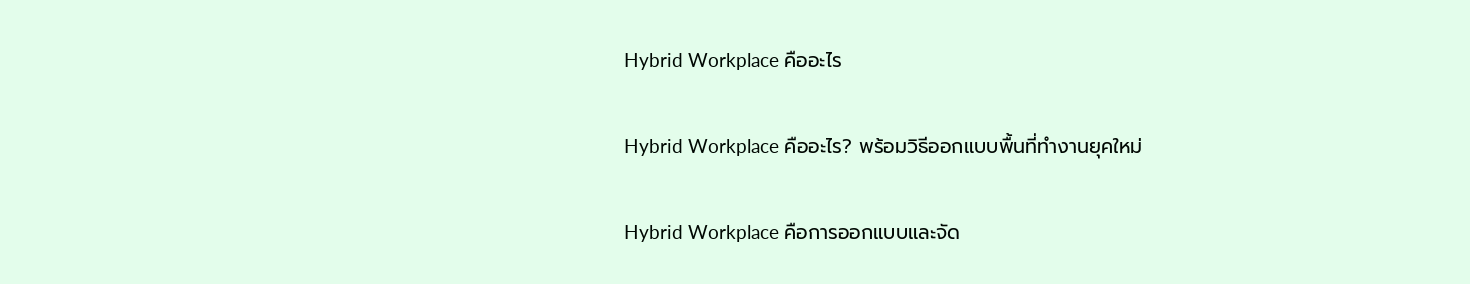Hybrid Workplace คืออะไร

Hybrid Workplace คืออะไร? พร้อมวิธีออกแบบพื้นที่ทำงานยุคใหม่

Hybrid Workplace คือการออกแบบและจัด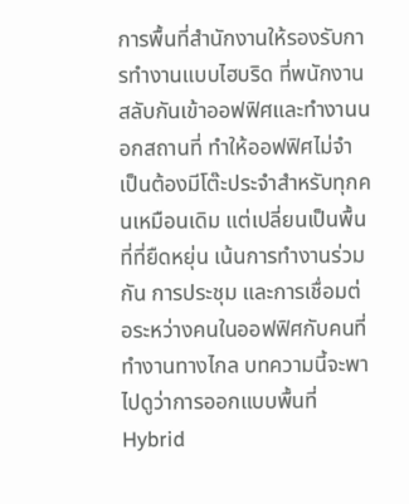การพื้นที่สำนักงานให้รองรับการทำงานแบบไฮบริด ที่พนักงานสลับกันเข้าออฟฟิศและทำงานนอกสถานที่ ทำให้ออฟฟิศไม่จำเป็นต้องมีโต๊ะประจำสำหรับทุกคนเหมือนเดิม แต่เปลี่ยนเป็นพื้นที่ที่ยืดหยุ่น เน้นการทำงานร่วมกัน การประชุม และการเชื่อมต่อระหว่างคนในออฟฟิศกับคนที่ทำงานทางไกล บทความนี้จะพาไปดูว่าการออกแบบพื้นที่ Hybrid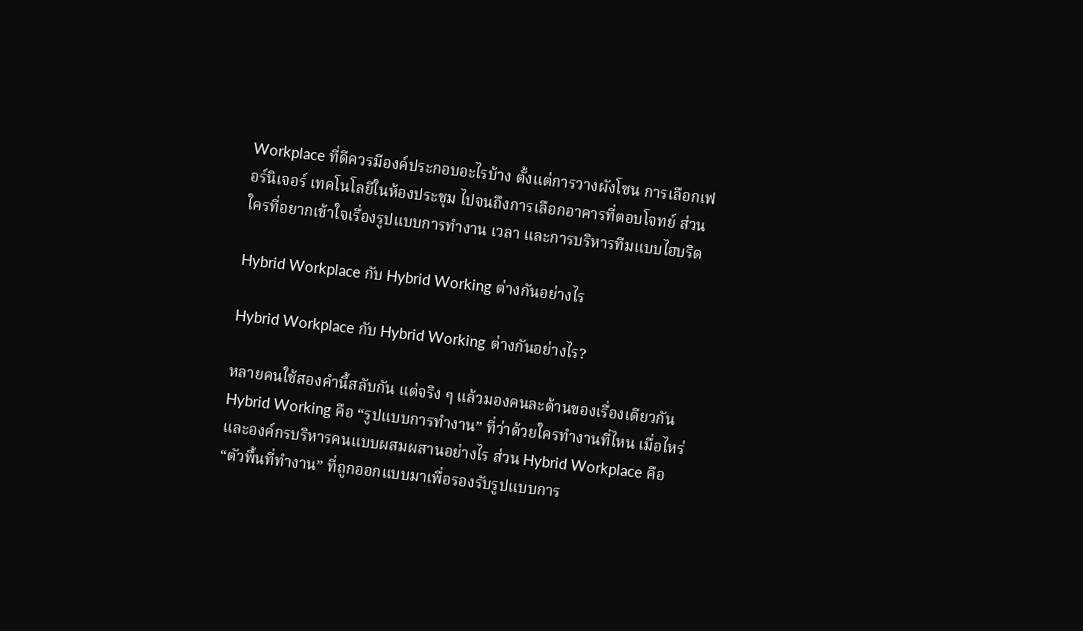Workplace ที่ดีควรมีองค์ประกอบอะไรบ้าง ตั้งแต่การวางผังโซน การเลือกเฟอร์นิเจอร์ เทคโนโลยีในห้องประชุม ไปจนถึงการเลือกอาคารที่ตอบโจทย์ ส่วนใครที่อยากเข้าใจเรื่องรูปแบบการทำงาน เวลา และการบริหารทีมแบบไฮบริด

Hybrid Workplace กับ Hybrid Working ต่างกันอย่างไร

Hybrid Workplace กับ Hybrid Working ต่างกันอย่างไร?

หลายคนใช้สองคำนี้สลับกัน แต่จริง ๆ แล้วมองคนละด้านของเรื่องเดียวกัน Hybrid Working คือ “รูปแบบการทำงาน” ที่ว่าด้วยใครทำงานที่ไหน เมื่อไหร่ และองค์กรบริหารคนแบบผสมผสานอย่างไร ส่วน Hybrid Workplace คือ “ตัวพื้นที่ทำงาน” ที่ถูกออกแบบมาเพื่อรองรับรูปแบบการ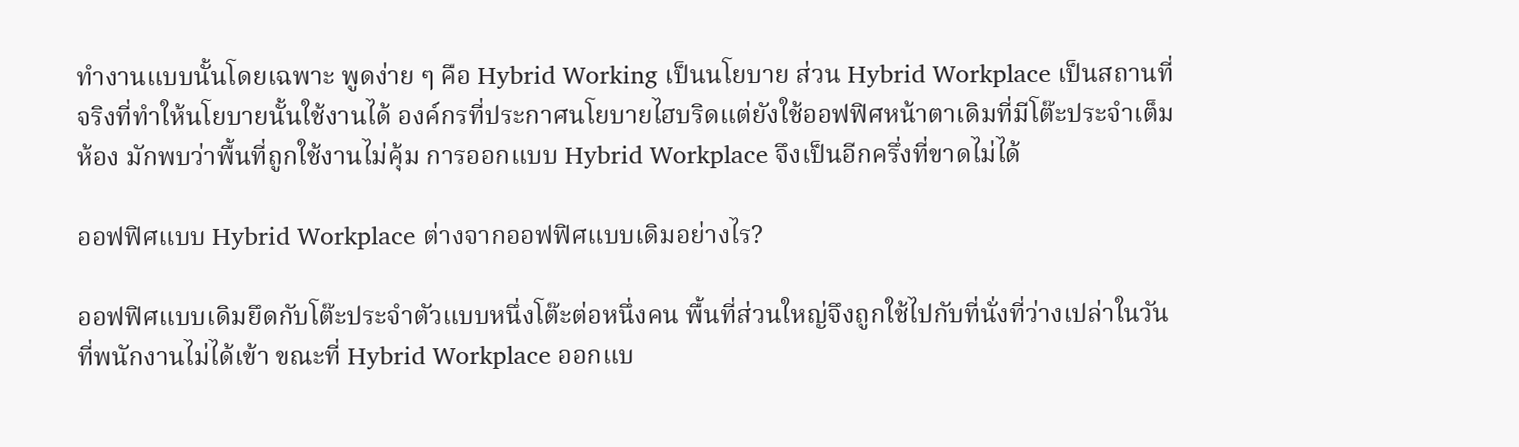ทำงานแบบนั้นโดยเฉพาะ พูดง่าย ๆ คือ Hybrid Working เป็นนโยบาย ส่วน Hybrid Workplace เป็นสถานที่จริงที่ทำให้นโยบายนั้นใช้งานได้ องค์กรที่ประกาศนโยบายไฮบริดแต่ยังใช้ออฟฟิศหน้าตาเดิมที่มีโต๊ะประจำเต็มห้อง มักพบว่าพื้นที่ถูกใช้งานไม่คุ้ม การออกแบบ Hybrid Workplace จึงเป็นอีกครึ่งที่ขาดไม่ได้

ออฟฟิศแบบ Hybrid Workplace ต่างจากออฟฟิศแบบเดิมอย่างไร?

ออฟฟิศแบบเดิมยึดกับโต๊ะประจำตัวแบบหนึ่งโต๊ะต่อหนึ่งคน พื้นที่ส่วนใหญ่จึงถูกใช้ไปกับที่นั่งที่ว่างเปล่าในวันที่พนักงานไม่ได้เข้า ขณะที่ Hybrid Workplace ออกแบ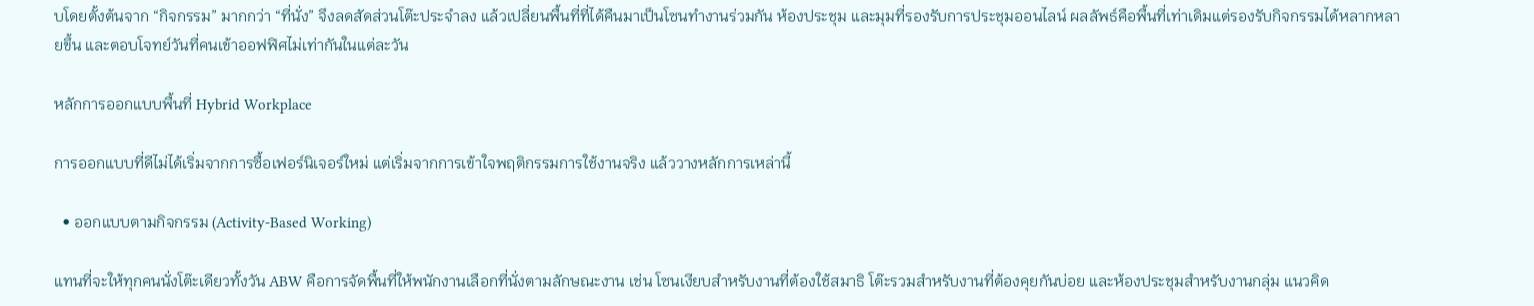บโดยตั้งต้นจาก “กิจกรรม” มากกว่า “ที่นั่ง” จึงลดสัดส่วนโต๊ะประจำลง แล้วเปลี่ยนพื้นที่ที่ได้คืนมาเป็นโซนทำงานร่วมกัน ห้องประชุม และมุมที่รองรับการประชุมออนไลน์ ผลลัพธ์คือพื้นที่เท่าเดิมแต่รองรับกิจกรรมได้หลากหลายขึ้น และตอบโจทย์วันที่คนเข้าออฟฟิศไม่เท่ากันในแต่ละวัน

หลักการออกแบบพื้นที่ Hybrid Workplace

การออกแบบที่ดีไม่ได้เริ่มจากการซื้อเฟอร์นิเจอร์ใหม่ แต่เริ่มจากการเข้าใจพฤติกรรมการใช้งานจริง แล้ววางหลักการเหล่านี้

  • ออกแบบตามกิจกรรม (Activity-Based Working)

แทนที่จะให้ทุกคนนั่งโต๊ะเดียวทั้งวัน ABW คือการจัดพื้นที่ให้พนักงานเลือกที่นั่งตามลักษณะงาน เช่น โซนเงียบสำหรับงานที่ต้องใช้สมาธิ โต๊ะรวมสำหรับงานที่ต้องคุยกันบ่อย และห้องประชุมสำหรับงานกลุ่ม แนวคิด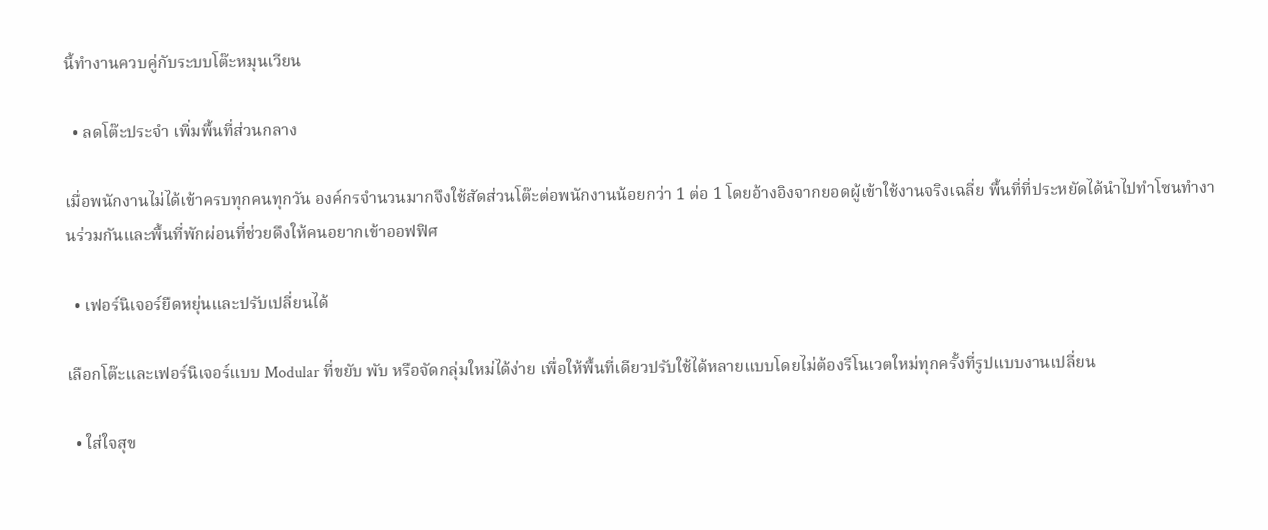นี้ทำงานควบคู่กับระบบโต๊ะหมุนเวียน

  • ลดโต๊ะประจำ เพิ่มพื้นที่ส่วนกลาง

เมื่อพนักงานไม่ได้เข้าครบทุกคนทุกวัน องค์กรจำนวนมากจึงใช้สัดส่วนโต๊ะต่อพนักงานน้อยกว่า 1 ต่อ 1 โดยอ้างอิงจากยอดผู้เข้าใช้งานจริงเฉลี่ย พื้นที่ที่ประหยัดได้นำไปทำโซนทำงานร่วมกันและพื้นที่พักผ่อนที่ช่วยดึงให้คนอยากเข้าออฟฟิศ

  • เฟอร์นิเจอร์ยืดหยุ่นและปรับเปลี่ยนได้

เลือกโต๊ะและเฟอร์นิเจอร์แบบ Modular ที่ขยับ พับ หรือจัดกลุ่มใหม่ได้ง่าย เพื่อให้พื้นที่เดียวปรับใช้ได้หลายแบบโดยไม่ต้องรีโนเวตใหม่ทุกครั้งที่รูปแบบงานเปลี่ยน

  • ใส่ใจสุข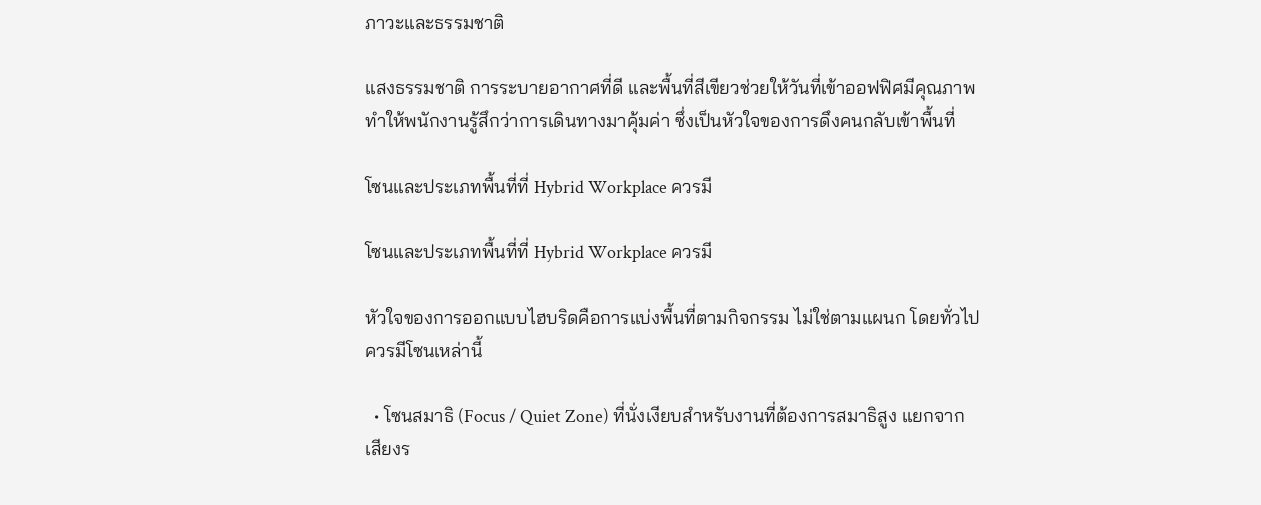ภาวะและธรรมชาติ

แสงธรรมชาติ การระบายอากาศที่ดี และพื้นที่สีเขียวช่วยให้วันที่เข้าออฟฟิศมีคุณภาพ ทำให้พนักงานรู้สึกว่าการเดินทางมาคุ้มค่า ซึ่งเป็นหัวใจของการดึงคนกลับเข้าพื้นที่

โซนและประเภทพื้นที่ที่ Hybrid Workplace ควรมี

โซนและประเภทพื้นที่ที่ Hybrid Workplace ควรมี

หัวใจของการออกแบบไฮบริดคือการแบ่งพื้นที่ตามกิจกรรม ไม่ใช่ตามแผนก โดยทั่วไปควรมีโซนเหล่านี้

  • โซนสมาธิ (Focus / Quiet Zone) ที่นั่งเงียบสำหรับงานที่ต้องการสมาธิสูง แยกจากเสียงร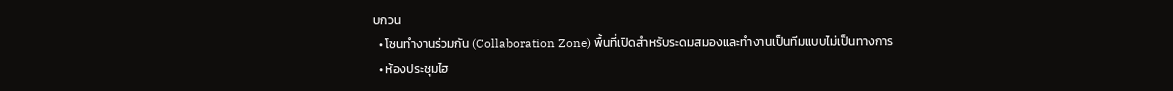บกวน
  • โซนทำงานร่วมกัน (Collaboration Zone) พื้นที่เปิดสำหรับระดมสมองและทำงานเป็นทีมแบบไม่เป็นทางการ
  • ห้องประชุมไฮ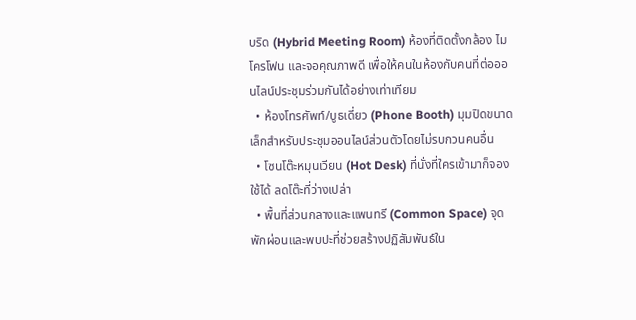บริด (Hybrid Meeting Room) ห้องที่ติดตั้งกล้อง ไมโครโฟน และจอคุณภาพดี เพื่อให้คนในห้องกับคนที่ต่อออนไลน์ประชุมร่วมกันได้อย่างเท่าเทียม
  • ห้องโทรศัพท์/บูธเดี่ยว (Phone Booth) มุมปิดขนาดเล็กสำหรับประชุมออนไลน์ส่วนตัวโดยไม่รบกวนคนอื่น
  • โซนโต๊ะหมุนเวียน (Hot Desk) ที่นั่งที่ใครเข้ามาก็จองใช้ได้ ลดโต๊ะที่ว่างเปล่า
  • พื้นที่ส่วนกลางและแพนทรี (Common Space) จุดพักผ่อนและพบปะที่ช่วยสร้างปฏิสัมพันธ์ใน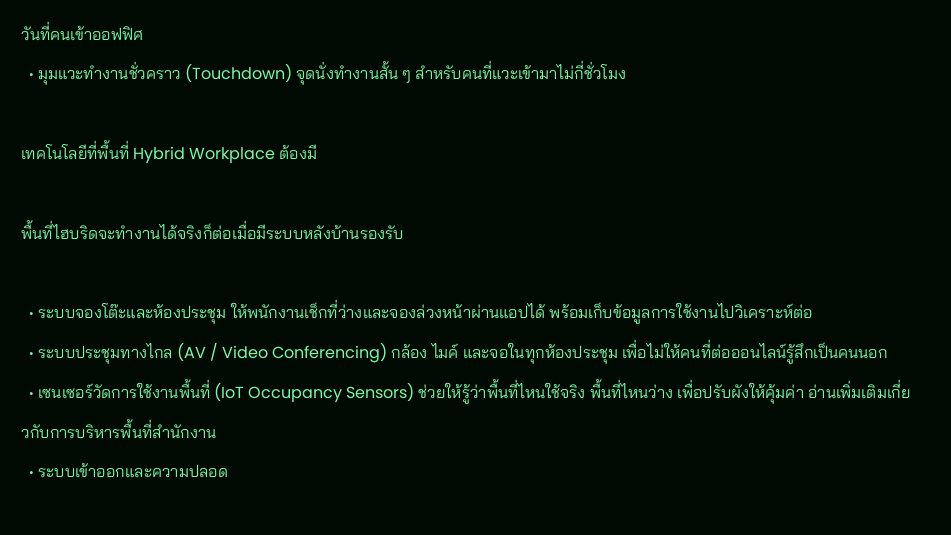วันที่คนเข้าออฟฟิศ
  • มุมแวะทำงานชั่วคราว (Touchdown) จุดนั่งทำงานสั้น ๆ สำหรับคนที่แวะเข้ามาไม่กี่ชั่วโมง

เทคโนโลยีที่พื้นที่ Hybrid Workplace ต้องมี

พื้นที่ไฮบริดจะทำงานได้จริงก็ต่อเมื่อมีระบบหลังบ้านรองรับ

  • ระบบจองโต๊ะและห้องประชุม ให้พนักงานเช็กที่ว่างและจองล่วงหน้าผ่านแอปได้ พร้อมเก็บข้อมูลการใช้งานไปวิเคราะห์ต่อ
  • ระบบประชุมทางไกล (AV / Video Conferencing) กล้อง ไมค์ และจอในทุกห้องประชุม เพื่อไม่ให้คนที่ต่อออนไลน์รู้สึกเป็นคนนอก
  • เซนเซอร์วัดการใช้งานพื้นที่ (IoT Occupancy Sensors) ช่วยให้รู้ว่าพื้นที่ไหนใช้จริง พื้นที่ไหนว่าง เพื่อปรับผังให้คุ้มค่า อ่านเพิ่มเติมเกี่ยวกับการบริหารพื้นที่สำนักงาน
  • ระบบเข้าออกและความปลอด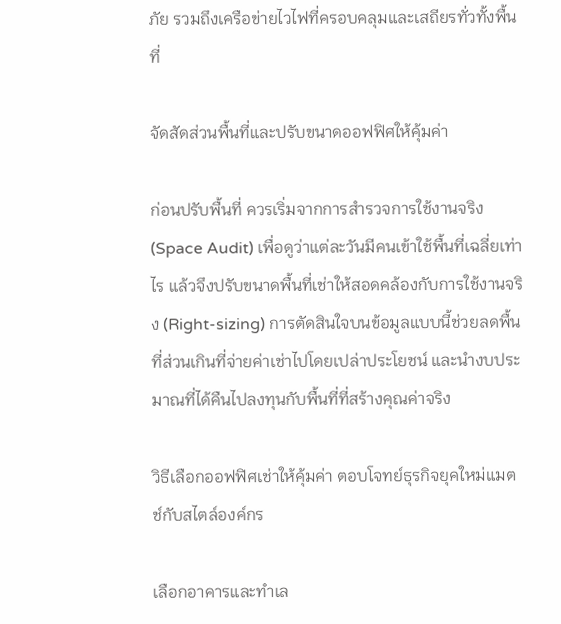ภัย รวมถึงเครือข่ายไวไฟที่ครอบคลุมและเสถียรทั่วทั้งพื้นที่

จัดสัดส่วนพื้นที่และปรับขนาดออฟฟิศให้คุ้มค่า

ก่อนปรับพื้นที่ ควรเริ่มจากการสำรวจการใช้งานจริง (Space Audit) เพื่อดูว่าแต่ละวันมีคนเข้าใช้พื้นที่เฉลี่ยเท่าไร แล้วจึงปรับขนาดพื้นที่เช่าให้สอดคล้องกับการใช้งานจริง (Right-sizing) การตัดสินใจบนข้อมูลแบบนี้ช่วยลดพื้นที่ส่วนเกินที่จ่ายค่าเช่าไปโดยเปล่าประโยชน์ และนำงบประมาณที่ได้คืนไปลงทุนกับพื้นที่ที่สร้างคุณค่าจริง

วิธีเลือกออฟฟิศเช่าให้คุ้มค่า ตอบโจทย์ธุรกิจยุคใหม่แมตช์กับสไตล์องค์กร

เลือกอาคารและทำเล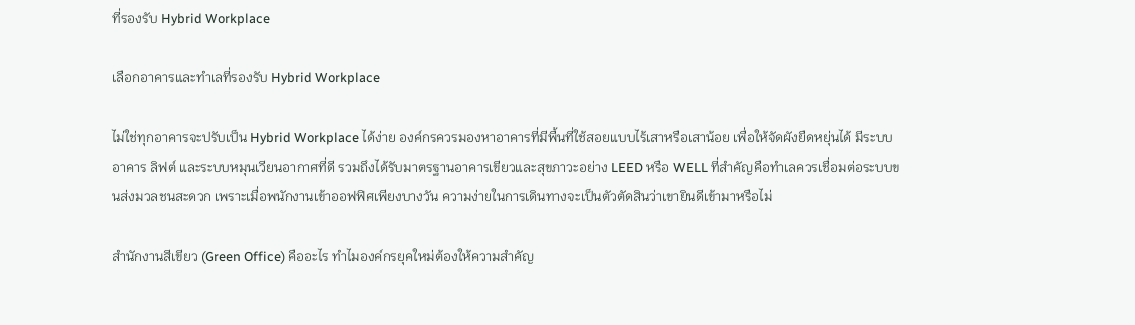ที่รองรับ Hybrid Workplace

เลือกอาคารและทำเลที่รองรับ Hybrid Workplace

ไม่ใช่ทุกอาคารจะปรับเป็น Hybrid Workplace ได้ง่าย องค์กรควรมองหาอาคารที่มีพื้นที่ใช้สอยแบบไร้เสาหรือเสาน้อย เพื่อให้จัดผังยืดหยุ่นได้ มีระบบอาคาร ลิฟต์ และระบบหมุนเวียนอากาศที่ดี รวมถึงได้รับมาตรฐานอาคารเขียวและสุขภาวะอย่าง LEED หรือ WELL ที่สำคัญคือทำเลควรเชื่อมต่อระบบขนส่งมวลชนสะดวก เพราะเมื่อพนักงานเข้าออฟฟิศเพียงบางวัน ความง่ายในการเดินทางจะเป็นตัวตัดสินว่าเขายินดีเข้ามาหรือไม่

สำนักงานสีเขียว (Green Office) คืออะไร ทำไมองค์กรยุคใหม่ต้องให้ความสำคัญ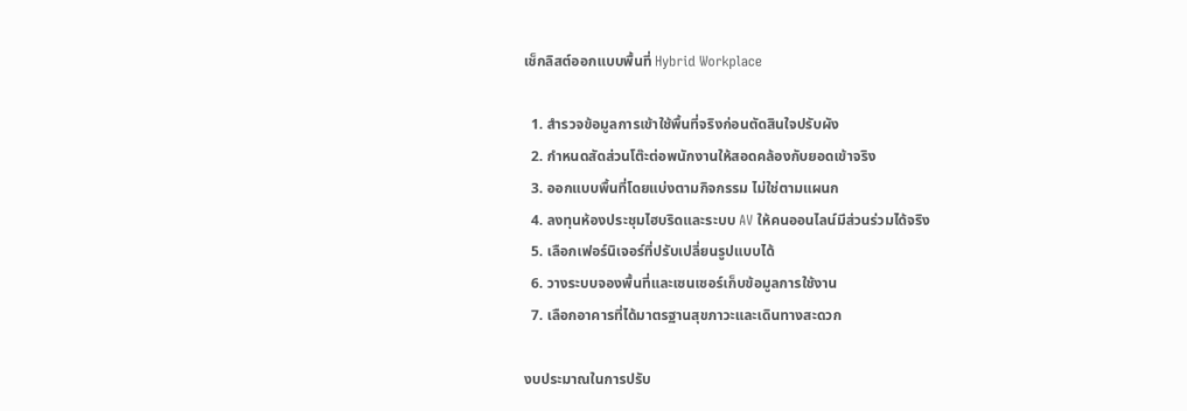เช็กลิสต์ออกแบบพื้นที่ Hybrid Workplace

  1. สำรวจข้อมูลการเข้าใช้พื้นที่จริงก่อนตัดสินใจปรับผัง
  2. กำหนดสัดส่วนโต๊ะต่อพนักงานให้สอดคล้องกับยอดเข้าจริง
  3. ออกแบบพื้นที่โดยแบ่งตามกิจกรรม ไม่ใช่ตามแผนก
  4. ลงทุนห้องประชุมไฮบริดและระบบ AV ให้คนออนไลน์มีส่วนร่วมได้จริง
  5. เลือกเฟอร์นิเจอร์ที่ปรับเปลี่ยนรูปแบบได้
  6. วางระบบจองพื้นที่และเซนเซอร์เก็บข้อมูลการใช้งาน
  7. เลือกอาคารที่ได้มาตรฐานสุขภาวะและเดินทางสะดวก

งบประมาณในการปรับ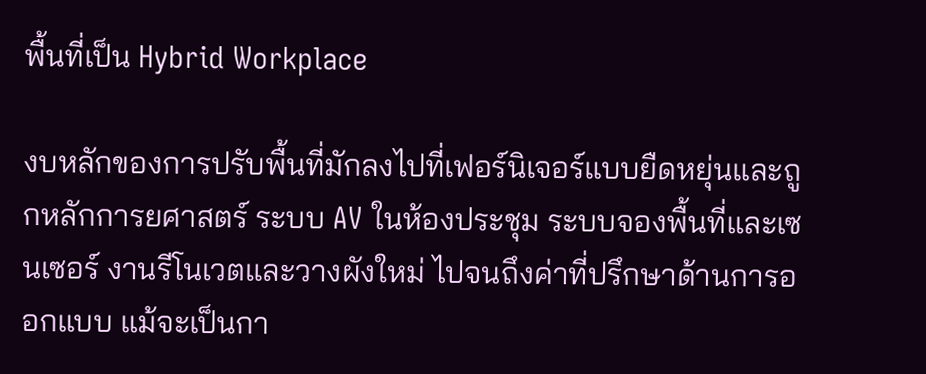พื้นที่เป็น Hybrid Workplace

งบหลักของการปรับพื้นที่มักลงไปที่เฟอร์นิเจอร์แบบยืดหยุ่นและถูกหลักการยศาสตร์ ระบบ AV ในห้องประชุม ระบบจองพื้นที่และเซนเซอร์ งานรีโนเวตและวางผังใหม่ ไปจนถึงค่าที่ปรึกษาด้านการออกแบบ แม้จะเป็นกา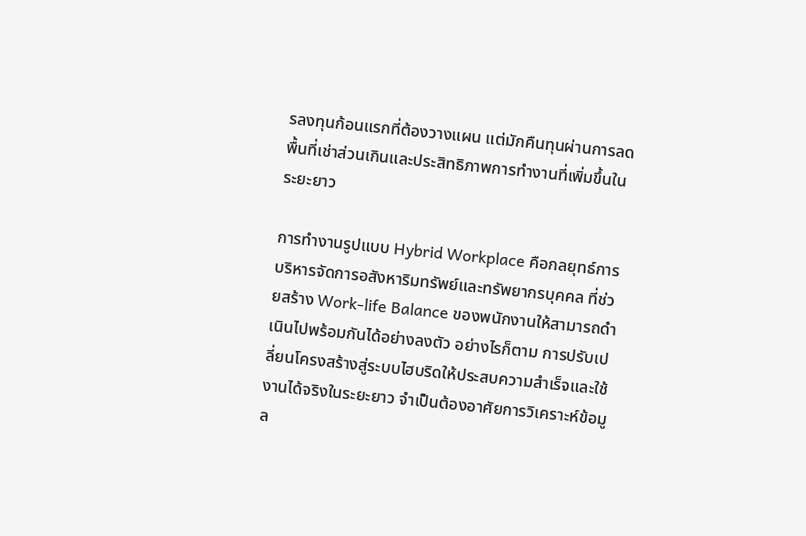รลงทุนก้อนแรกที่ต้องวางแผน แต่มักคืนทุนผ่านการลดพื้นที่เช่าส่วนเกินและประสิทธิภาพการทำงานที่เพิ่มขึ้นในระยะยาว

การทำงานรูปแบบ Hybrid Workplace คือกลยุทธ์การบริหารจัดการอสังหาริมทรัพย์และทรัพยากรบุคคล ที่ช่วยสร้าง Work-life Balance ของพนักงานให้สามารถดำเนินไปพร้อมกันได้อย่างลงตัว อย่างไรก็ตาม การปรับเปลี่ยนโครงสร้างสู่ระบบไฮบริดให้ประสบความสำเร็จและใช้งานได้จริงในระยะยาว จำเป็นต้องอาศัยการวิเคราะห์ข้อมูล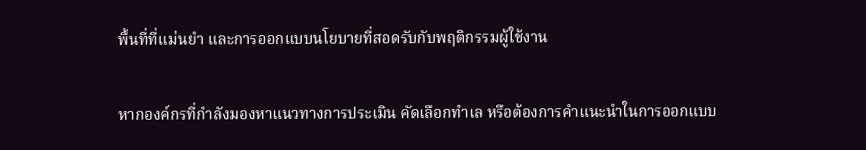พื้นที่ที่แม่นยำ และการออกแบบนโยบายที่สอดรับกับพฤติกรรมผู้ใช้งาน

หากองค์กรที่กำลังมองหาแนวทางการประเมิน คัดเลือกทำเล หรือต้องการคำแนะนำในการออกแบบ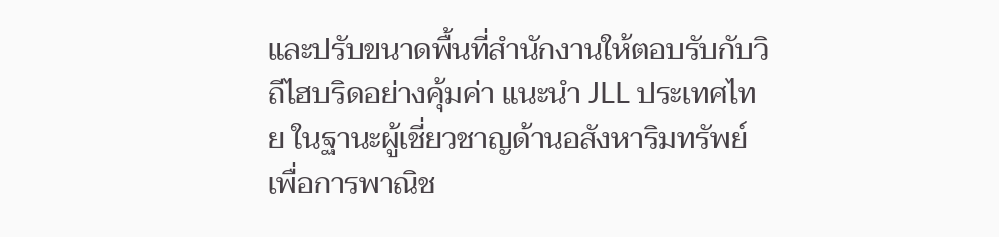และปรับขนาดพื้นที่สำนักงานให้ตอบรับกับวิถีไฮบริดอย่างคุ้มค่า แนะนำ JLL ประเทศไทย ในฐานะผู้เชี่ยวชาญด้านอสังหาริมทรัพย์เพื่อการพาณิช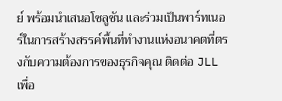ย์ พร้อมนำเสนอโซลูชัน และร่วมเป็นพาร์ทเนอร์ในการสร้างสรรค์พื้นที่ทำงานแห่งอนาคตที่ตรงกับความต้องการของธุรกิจคุณ ติดต่อ JLL เพื่อ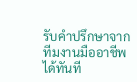รับคำปรึกษาจากทีมงานมืออาชีพได้ทันที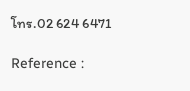โทร.02 624 6471

Reference :